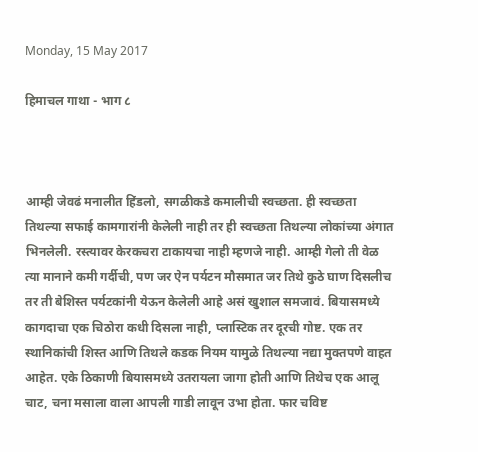Monday, 15 May 2017

हिमाचल गाथा - भाग ८



आम्ही जेवढं मनालीत हिंडलो, सगळीकडे कमालीची स्वच्छता. ही स्वच्छता तिथल्या सफाई कामगारांनी केलेली नाही तर ही स्वच्छता तिथल्या लोकांच्या अंगात भिनलेली. रस्त्यावर केरकचरा टाकायचा नाही म्हणजे नाही. आम्ही गेलो ती वेळ त्या मानाने कमी गर्दीची, पण जर ऐन पर्यटन मौसमात जर तिथे कुठे घाण दिसलीच तर ती बेशिस्त पर्यटकांनी येऊन केलेली आहे असं खुशाल समजावं. बियासमध्ये कागदाचा एक चिठोरा कधी दिसला नाही, प्लास्टिक तर दूरची गोष्ट. एक तर स्थानिकांची शिस्त आणि तिथले कडक नियम यामुळे तिथल्या नद्या मुक्तपणे वाहत आहेत. एके ठिकाणी बियासमध्ये उतरायला जागा होती आणि तिथेच एक आलू चाट, चना मसाला वाला आपली गाडी लावून उभा होता. फार चविष्ट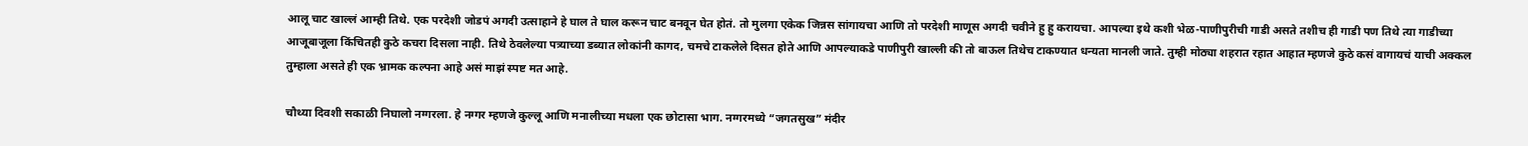आलू चाट खाल्लं आम्ही तिथे. एक परदेशी जोडपं अगदी उत्साहाने हे घाल ते घाल करून चाट बनवून घेत होतं. तो मुलगा एकेक जिन्नस सांगायचा आणि तो परदेशी माणूस अगदी चवीने हु हु करायचा. आपल्या इथे कशी भेळ-पाणीपुरीची गाडी असते तशीच ही गाडी पण तिथे त्या गाडीच्या आजूबाजूला किंचितही कुठे कचरा दिसला नाही. तिथे ठेवलेल्या पत्र्याच्या डब्यात लोकांनी कागद, चमचे टाकलेले दिसत होते आणि आपल्याकडे पाणीपुरी खाल्ली की तो बाऊल तिथेच टाकण्यात धन्यता मानली जाते. तुम्ही मोठ्या शहरात रहात आहात म्हणजे कुठे कसं वागायचं याची अक्कल तुम्हाला असते ही एक भ्रामक कल्पना आहे असं माझं स्पष्ट मत आहे.

चौथ्या दिवशी सकाळी निघालो नग्गरला. हे नग्गर म्हणजे कुल्लू आणि मनालीच्या मधला एक छोटासा भाग. नग्गरमध्ये “जगतसुख” मंदीर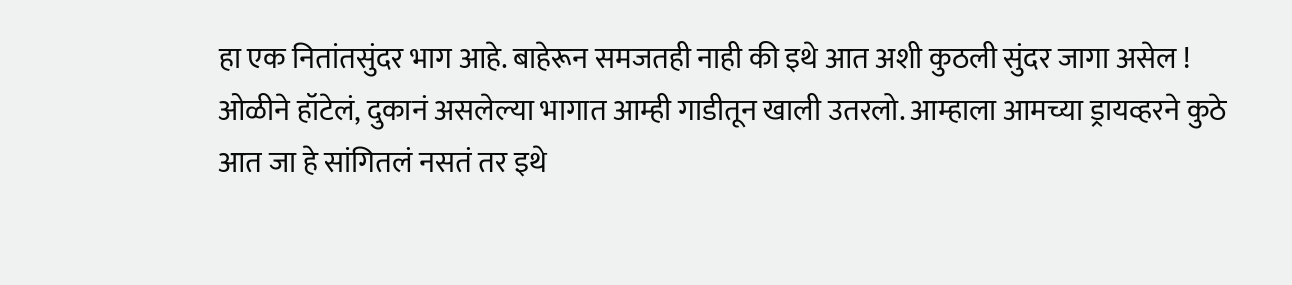हा एक नितांतसुंदर भाग आहे. बाहेरून समजतही नाही की इथे आत अशी कुठली सुंदर जागा असेल ! ओळीने हॉटेलं, दुकानं असलेल्या भागात आम्ही गाडीतून खाली उतरलो. आम्हाला आमच्या ड्रायव्हरने कुठे आत जा हे सांगितलं नसतं तर इथे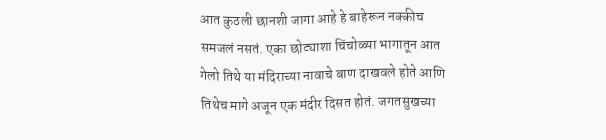आत कुठली छानशी जागा आहे हे बाहेरून नक्कीच समजलं नसतं. एका छोट्याशा चिंचोळ्या भागातून आत गेलो तिथे या मंदिराच्या नावाचे बाण दाखवले होते आणि तिथेच मागे अजून एक मंदीर दिसत होतं. जगतसुखच्या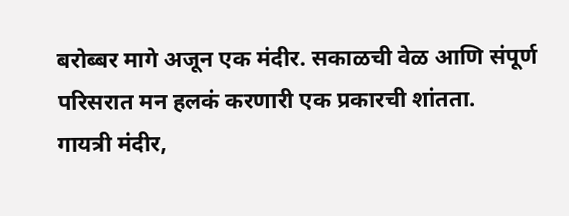बरोब्बर मागे अजून एक मंदीर. सकाळची वेळ आणि संपूर्ण परिसरात मन हलकं करणारी एक प्रकारची शांतता.
गायत्री मंदीर,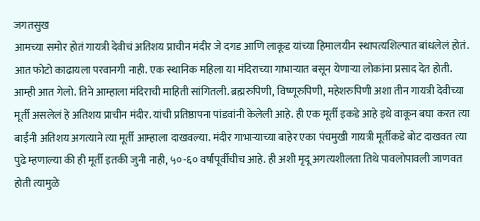जगतसुख
आमच्या समोर होतं गायत्री देवीचं अतिशय प्राचीन मंदीर जे दगड आणि लाकूड यांच्या हिमालयीन स्थापत्यशिल्पात बांधलेलं होतं. आत फोटो काढायला परवानगी नाही. एक स्थानिक महिला या मंदिराच्या गाभाऱ्यात बसून येणाऱ्या लोकांना प्रसाद देत होती. आम्ही आत गेलो. तिने आम्हाला मंदिराची माहिती सांगितली. ब्रह्मरुपिणी, विष्णूरुपिणी, महेशरुपिणी अशा तीन गायत्री देवीच्या मूर्ती असलेलं हे अतिशय प्राचीन मंदीर. यांची प्रतिष्ठापना पांडवांनी केलेली आहे. ही एक मूर्ती इकडे आहे इथे वाकून बघा करत त्या बाईंनी अतिशय अगत्याने त्या मूर्ती आम्हाला दाखवल्या. मंदीर गाभाऱ्याच्या बाहेर एका पंचमुखी गायत्री मूर्तीकडे बोट दाखवत त्या पुढे म्हणाल्या की ही मूर्ती इतकी जुनी नाही, ५०-६० वर्षांपूर्वीचीच आहे. ही अशी मृदू अगत्यशीलता तिथे पावलोपावली जाणवत होती त्यामुळे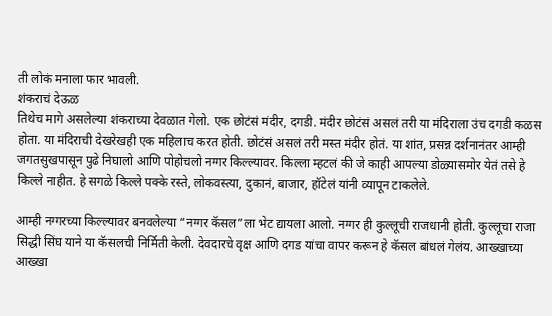ती लोकं मनाला फार भावली.
शंकराचं देऊळ
तिथेच मागे असलेल्या शंकराच्या देवळात गेलो. एक छोटंसं मंदीर, दगडी. मंदीर छोटंसं असलं तरी या मंदिराला उंच दगडी कळस होता. या मंदिराची देखरेखही एक महिलाच करत होती. छोटंसं असलं तरी मस्त मंदीर होतं. या शांत, प्रसन्न दर्शनानंतर आम्ही जगतसुखपासून पुढे निघालो आणि पोहोचलो नग्गर किल्ल्यावर. किल्ला म्हटलं की जे काही आपल्या डोळ्यासमोर येतं तसे हे किल्ले नाहीत. हे सगळे किल्ले पक्के रस्ते, लोकवस्त्या, दुकानं, बाजार, हॉटेलं यांनी व्यापून टाकलेले.

आम्ही नग्गरच्या किल्ल्यावर बनवलेल्या “नग्गर कॅसल”ला भेट द्यायला आलो. नग्गर ही कुल्लूची राजधानी होती. कुल्लूचा राजा सिद्धी सिंघ याने या कॅसलची निर्मिती केली. देवदारचे वृक्ष आणि दगड यांचा वापर करून हे कॅसल बांधलं गेलंय. आख्खाच्या आख्खा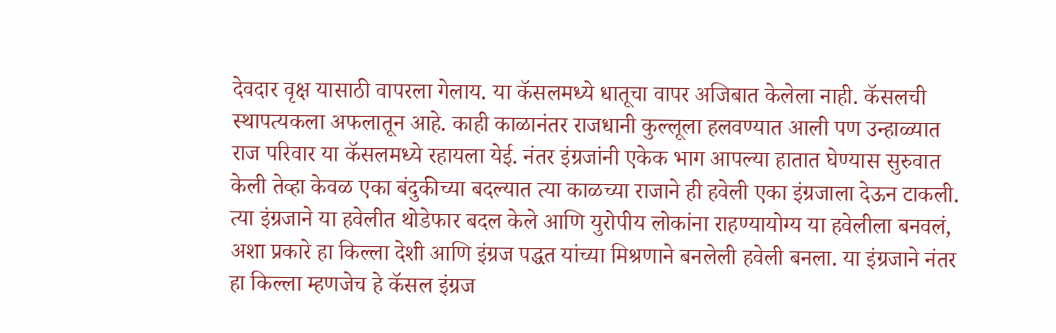देवदार वृक्ष यासाठी वापरला गेलाय. या कॅसलमध्ये धातूचा वापर अजिबात केलेला नाही. कॅसलची स्थापत्यकला अफलातून आहे. काही काळानंतर राजधानी कुल्लूला हलवण्यात आली पण उन्हाळ्यात राज परिवार या कॅसलमध्ये रहायला येई. नंतर इंग्रजांनी एकेक भाग आपल्या हातात घेण्यास सुरुवात केली तेव्हा केवळ एका बंदुकीच्या बदल्यात त्या काळच्या राजाने ही हवेली एका इंग्रजाला देऊन टाकली. त्या इंग्रजाने या हवेलीत थोडेफार बदल केले आणि युरोपीय लोकांना राहण्यायोग्य या हवेलीला बनवलं, अशा प्रकारे हा किल्ला देशी आणि इंग्रज पद्धत यांच्या मिश्रणाने बनलेली हवेली बनला. या इंग्रजाने नंतर हा किल्ला म्हणजेच हे कॅसल इंग्रज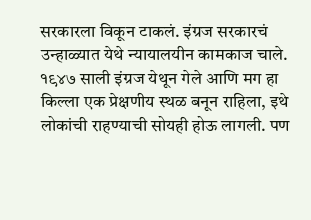सरकारला विकून टाकलं. इंग्रज सरकारचं उन्हाळ्यात येथे न्यायालयीन कामकाज चाले. १९४७ साली इंग्रज येथून गेले आणि मग हा किल्ला एक प्रेक्षणीय स्थळ बनून राहिला, इथे लोकांची राहण्याची सोयही होऊ लागली. पण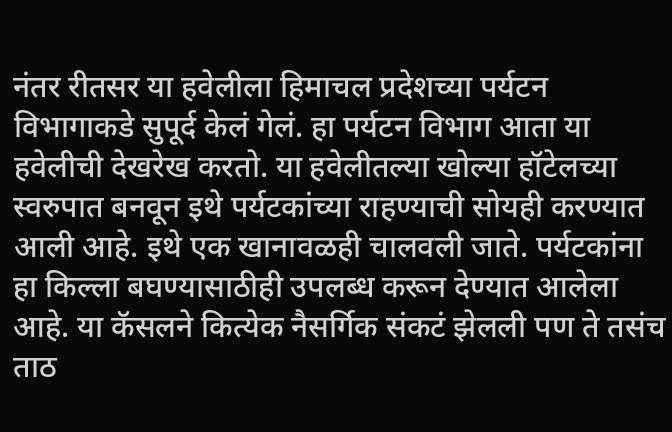नंतर रीतसर या हवेलीला हिमाचल प्रदेशच्या पर्यटन विभागाकडे सुपूर्द केलं गेलं. हा पर्यटन विभाग आता या हवेलीची देखरेख करतो. या हवेलीतल्या खोल्या हॉटेलच्या स्वरुपात बनवून इथे पर्यटकांच्या राहण्याची सोयही करण्यात आली आहे. इथे एक खानावळही चालवली जाते. पर्यटकांना हा किल्ला बघण्यासाठीही उपलब्ध करून देण्यात आलेला आहे. या कॅसलने कित्येक नैसर्गिक संकटं झेलली पण ते तसंच ताठ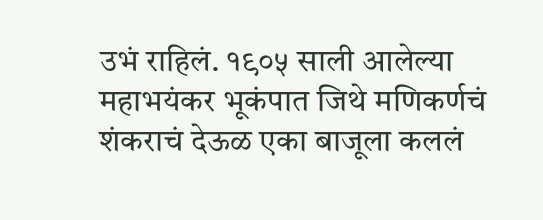उभं राहिलं. १९०५ साली आलेल्या महाभयंकर भूकंपात जिथे मणिकर्णचं शंकराचं देऊळ एका बाजूला कललं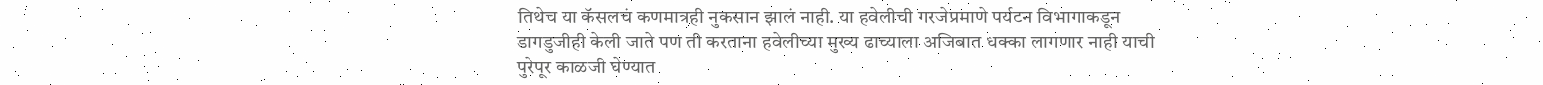तिथेच या कॅसलचं कणमात्रही नुकसान झालं नाही. या हवेलीची गरजेप्रमाणे पर्यटन विभागाकडून डागडुजीही केली जाते पण ती करताना हवेलीच्या मुख्य ढाच्याला अजिबात धक्का लागणार नाही याची पुरेपूर काळजी घेण्यात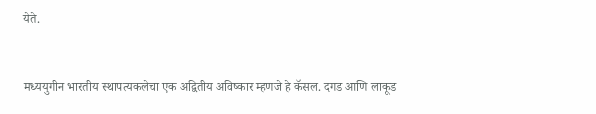येते.


मध्ययुगीन भारतीय स्थापत्यकलेचा एक अद्वितीय अविष्कार म्हणजे हे कॅसल. दगड आणि लाकूड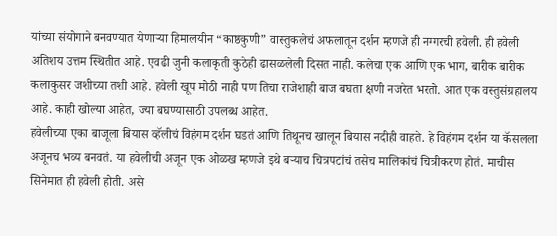यांच्या संयोगाने बनवण्यात येणाऱ्या हिमालयीन “काष्ठकुणी” वास्तुकलेचं अफलातून दर्शन म्हणजे ही नग्गरची हवेली. ही हवेली अतिशय उत्तम स्थितीत आहे. एवढी जुनी कलाकृती कुठेही ढासळलेली दिसत नाही. कलेचा एक आणि एक भाग, बारीक बारीक कलाकुसर जशीच्या तशी आहे. हवेली खूप मोठी नाही पण तिचा राजेशाही बाज बघता क्षणी नजरेत भरतो. आत एक वस्तुसंग्रहालय आहे. काही खोल्या आहेत, ज्या बघण्यासाठी उपलब्ध आहेत.
हवेलीच्या एका बाजूला बियास व्हॅलीचं विहंगम दर्शन घडतं आणि तिथूनच खालून बियास नदीही वाहते. हे विहंगम दर्शन या कॅसलला अजूनच भव्य बनवतं. या हवेलीची अजून एक ओळख म्हणजे इथे बऱ्याच चित्रपटांचं तसेच मालिकांचं चित्रीकरण होतं. माचीस सिनेमात ही हवेली होती. असे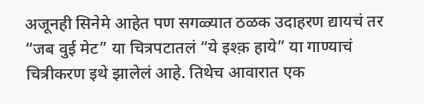अजूनही सिनेमे आहेत पण सगळ्यात ठळक उदाहरण द्यायचं तर “जब वुई मेट” या चित्रपटातलं “ये इश्क़ हाये” या गाण्याचं चित्रीकरण इथे झालेलं आहे. तिथेच आवारात एक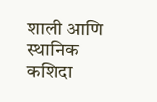शाली आणि स्थानिक कशिदा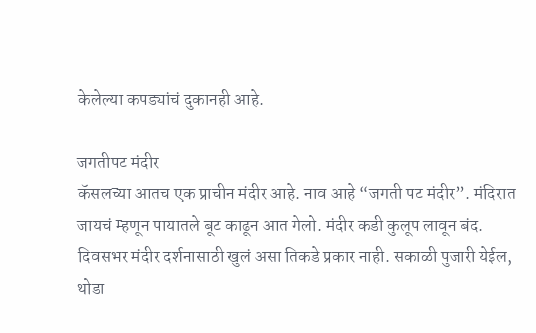केलेल्या कपड्यांचं दुकानही आहे.

जगतीपट मंदीर
कॅसलच्या आतच एक प्राचीन मंदीर आहे. नाव आहे “जगती पट मंदीर”. मंदिरात जायचं म्हणून पायातले बूट काढून आत गेलो. मंदीर कडी कुलूप लावून बंद. दिवसभर मंदीर दर्शनासाठी खुलं असा तिकडे प्रकार नाही. सकाळी पुजारी येईल, थोडा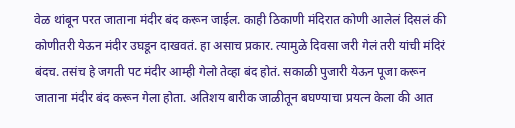वेळ थांबून परत जाताना मंदीर बंद करून जाईल. काही ठिकाणी मंदिरात कोणी आलेलं दिसलं की कोणीतरी येऊन मंदीर उघडून दाखवतं. हा असाच प्रकार. त्यामुळे दिवसा जरी गेलं तरी यांची मंदिरं बंदच. तसंच हे जगती पट मंदीर आम्ही गेलो तेव्हा बंद होतं. सकाळी पुजारी येऊन पूजा करून जाताना मंदीर बंद करून गेला होता. अतिशय बारीक जाळीतून बघण्याचा प्रयत्न केला की आत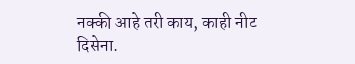नक्की आहे तरी काय, काही नीट दिसेना.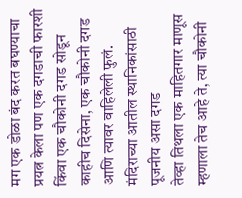मग एक डोळा बंद करत बघण्याचा प्रयत्न केला पण एक दगडाची फारशी किंवा एक चौकोनी दगड सोडून काहीच दिसेना, एक चौकोनी दगड आणि त्यावर वाहिलेली फुलं.
मंदिराच्या आतील स्थानिकांसाठी पूजनीय असा दगड
तेव्हा तिथला एक माहितगार माणूस म्हणाला तेच आहे ते, त्या चौकोनी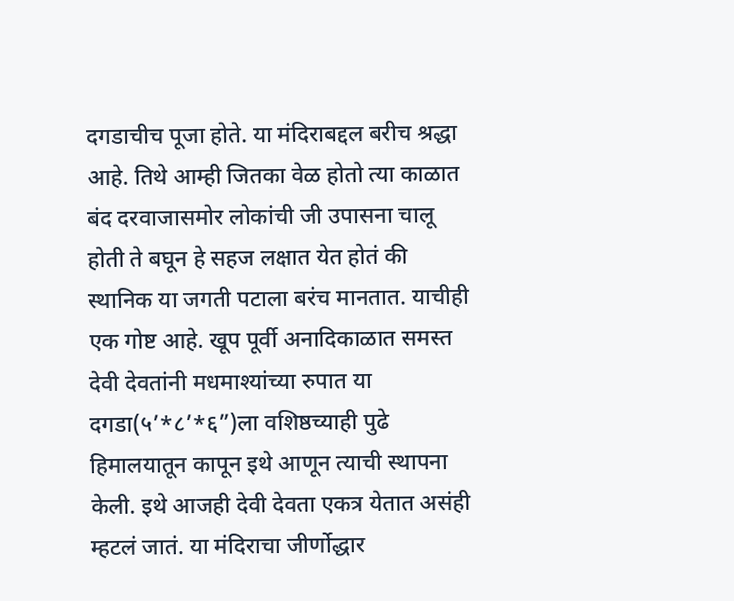दगडाचीच पूजा होते. या मंदिराबद्दल बरीच श्रद्धा आहे. तिथे आम्ही जितका वेळ होतो त्या काळात बंद दरवाजासमोर लोकांची जी उपासना चालू होती ते बघून हे सहज लक्षात येत होतं की स्थानिक या जगती पटाला बरंच मानतात. याचीही एक गोष्ट आहे. खूप पूर्वी अनादिकाळात समस्त देवी देवतांनी मधमाश्यांच्या रुपात या दगडा(५’*८’*६”)ला वशिष्ठच्याही पुढे हिमालयातून कापून इथे आणून त्याची स्थापना केली. इथे आजही देवी देवता एकत्र येतात असंही म्हटलं जातं. या मंदिराचा जीर्णोद्धार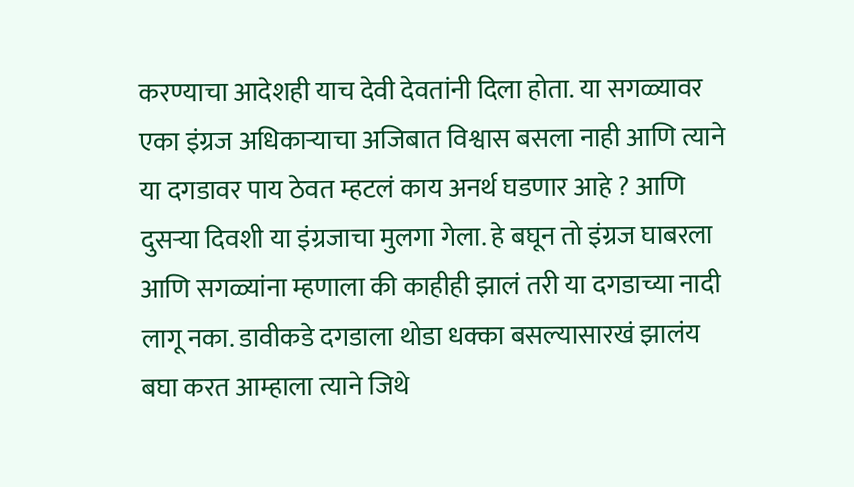करण्याचा आदेशही याच देवी देवतांनी दिला होता. या सगळ्यावर एका इंग्रज अधिकाऱ्याचा अजिबात विश्वास बसला नाही आणि त्याने या दगडावर पाय ठेवत म्हटलं काय अनर्थ घडणार आहे ? आणि दुसऱ्या दिवशी या इंग्रजाचा मुलगा गेला. हे बघून तो इंग्रज घाबरला आणि सगळ्यांना म्हणाला की काहीही झालं तरी या दगडाच्या नादी लागू नका. डावीकडे दगडाला थोडा धक्का बसल्यासारखं झालंय बघा करत आम्हाला त्याने जिथे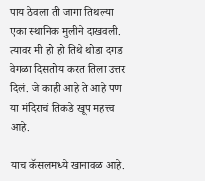पाय ठेवला ती जागा तिथल्या एका स्थानिक मुलीने दाखवली. त्यावर मी हो हो तिथे थोडा दगड वेगळा दिसतोय करत तिला उत्तर दिलं. जे काही आहे ते आहे पण या मंदिराचं तिकडे खूप महत्त्व आहे.

याच कॅसलमध्ये खानावळ आहे.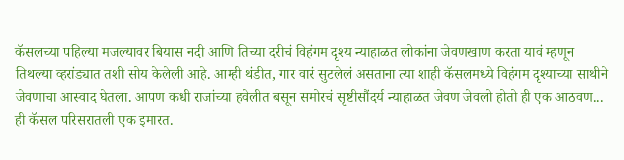कॅसलच्या पहिल्या मजल्यावर बियास नदी आणि तिच्या दरीचं विहंगम दृश्य न्याहाळत लोकांना जेवणखाण करता यावं म्हणून तिथल्या व्हरांड्यात तशी सोय केलेली आहे. आम्ही थंडीत, गार वारं सुटलेलं असताना त्या शाही कॅसलमध्ये विहंगम दृश्याच्या साथीने जेवणाचा आस्वाद घेतला. आपण कधी राजांच्या हवेलीत बसून समोरचं सृष्टीसौंदर्य न्याहाळत जेवण जेवलो होतो ही एक आठवण...
ही कॅसल परिसरातली एक इमारत.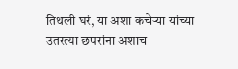तिथली घरं, या अशा कचेऱ्या यांच्या उतरत्या छपरांना अशाच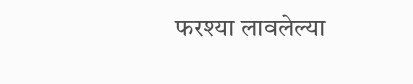फरश्या लावलेल्या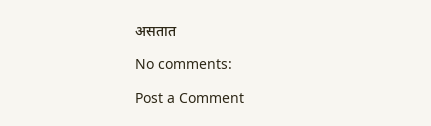असतात

No comments:

Post a Comment